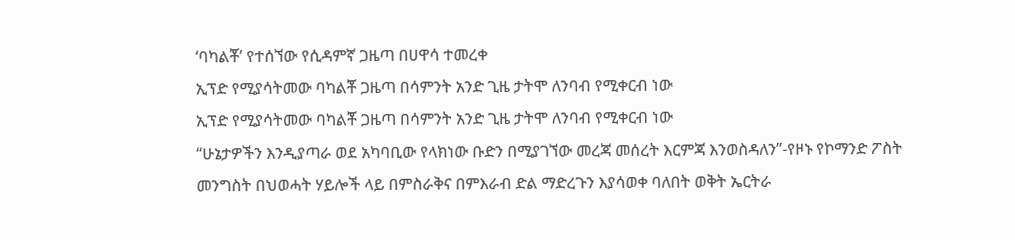‘ባካልቾ’ የተሰኘው የሲዳምኛ ጋዜጣ በሀዋሳ ተመረቀ
ኢፕድ የሚያሳትመው ባካልቾ ጋዜጣ በሳምንት አንድ ጊዜ ታትሞ ለንባብ የሚቀርብ ነው
ኢፕድ የሚያሳትመው ባካልቾ ጋዜጣ በሳምንት አንድ ጊዜ ታትሞ ለንባብ የሚቀርብ ነው
“ሁኔታዎችን እንዲያጣራ ወደ አካባቢው የላክነው ቡድን በሚያገኘው መረጃ መሰረት እርምጃ እንወስዳለን”-የዞኑ የኮማንድ ፖስት
መንግስት በህወሓት ሃይሎች ላይ በምስራቅና በምእራብ ድል ማድረጉን እያሳወቀ ባለበት ወቅት ኤርትራ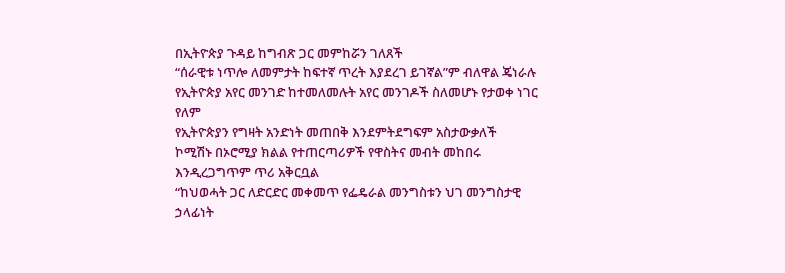በኢትዮጵያ ጉዳይ ከግብጽ ጋር መምከሯን ገለጸች
“ሰራዊቱ ነጥሎ ለመምታት ከፍተኛ ጥረት እያደረገ ይገኛል”ም ብለዋል ጄነራሉ
የኢትዮጵያ አየር መንገድ ከተመለመሉት አየር መንገዶች ስለመሆኑ የታወቀ ነገር የለም
የኢትዮጵያን የግዛት አንድነት መጠበቅ እንደምትደግፍም አስታውቃለች
ኮሚሽኑ በኦሮሚያ ክልል የተጠርጣሪዎች የዋስትና መብት መከበሩ እንዲረጋግጥም ጥሪ አቅርቧል
“ከህወሓት ጋር ለድርድር መቀመጥ የፌዴራል መንግስቱን ህገ መንግስታዊ ኃላፊነት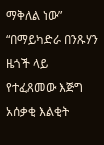ማቅለል ነው”
“በማይካድራ በንጹሃን ዜጎች ላይ የተፈጸመው እጅግ አሰቃቂ እልቂት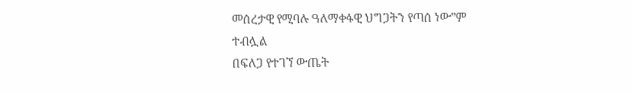መሰረታዊ የሚባሉ ዓለማቀፋዊ ህግጋትን የጣሰ ነው”ም ተብሏል
በፍለጋ የተገኘ ውጤት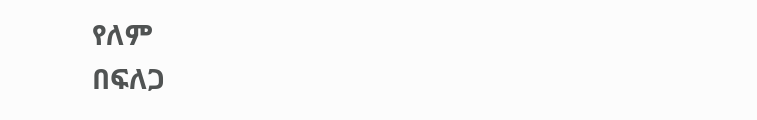የለም
በፍለጋ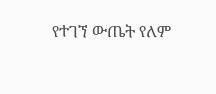የተገኘ ውጤት የለም